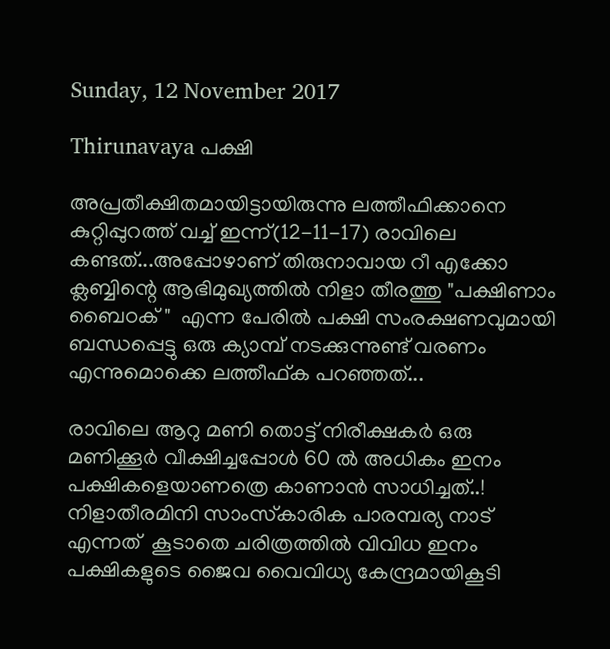Sunday, 12 November 2017

Thirunavaya പക്ഷി

അപ്രതീക്ഷിതമായിട്ടായിരുന്നു ലത്തീഫിക്കാനെ കുറ്റിപ്പുറത്ത് വച്ച് ഇന്ന്(12-11-17) രാവിലെ കണ്ടത്...അപ്പോഴാണ് തിരുനാവായ റീ എക്കോ ക്ലബ്ബിന്റെ ആഭിമുഖ്യത്തിൽ നിളാ തീരത്തു "പക്ഷിണാം ബൈഠക്‌ "  എന്ന പേരിൽ പക്ഷി സംരക്ഷണവുമായി ബന്ധപ്പെട്ടു ഒരു ക്യാമ്പ് നടക്കുന്നുണ്ട് വരണം എന്നുമൊക്കെ ലത്തീഫ്ക പറഞ്ഞത്...

രാവിലെ ആറു മണി തൊട്ട് നിരീക്ഷകർ ഒരു മണിക്കൂർ വീക്ഷിച്ചപ്പോൾ 60 ൽ അധികം ഇനം പക്ഷികളെയാണത്രെ കാണാൻ സാധിച്ചത്..!
നിളാതീരമിനി സാംസ്‌കാരിക പാരമ്പര്യ നാട് എന്നത്  കൂടാതെ ചരിത്രത്തിൽ വിവിധ ഇനം പക്ഷികളുടെ ജൈവ വൈവിധ്യ കേന്ദ്രമായികൂടി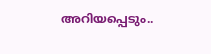അറിയപ്പെടും..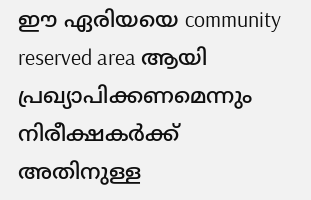ഈ ഏരിയയെ community reserved area ആയി പ്രഖ്യാപിക്കണമെന്നും നിരീക്ഷകർക്ക് അതിനുള്ള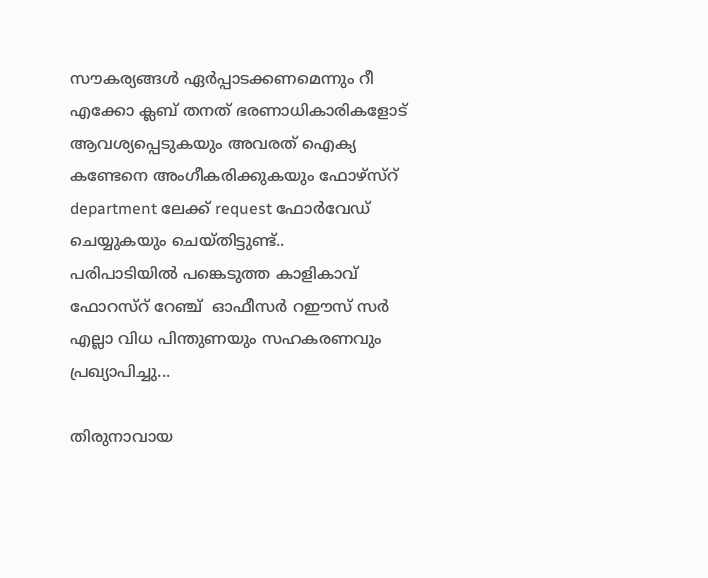സൗകര്യങ്ങൾ ഏർപ്പാടക്കണമെന്നും റീ എക്കോ ക്ലബ് തനത് ഭരണാധികാരികളോട് ആവശ്യപ്പെടുകയും അവരത് ഐക്യ കണ്ടേനെ അംഗീകരിക്കുകയും ഫോഴ്‌സ്റ് department ലേക്ക് request ഫോർവേഡ് ചെയ്യുകയും ചെയ്തിട്ടുണ്ട്..
പരിപാടിയിൽ പങ്കെടുത്ത കാളികാവ് ഫോറസ്റ് റേഞ്ച്  ഓഫീസർ റഈസ് സർ എല്ലാ വിധ പിന്തുണയും സഹകരണവും പ്രഖ്യാപിച്ചു...

തിരുനാവായ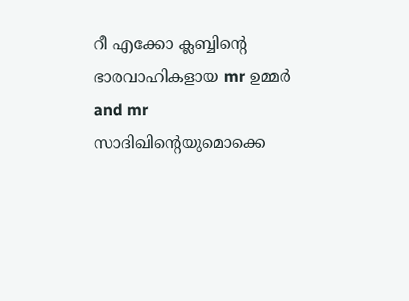റീ എക്കോ ക്ലബ്ബിന്റെ ഭാരവാഹികളായ mr ഉമ്മർ and mr സാദിഖിന്റെയുമൊക്കെ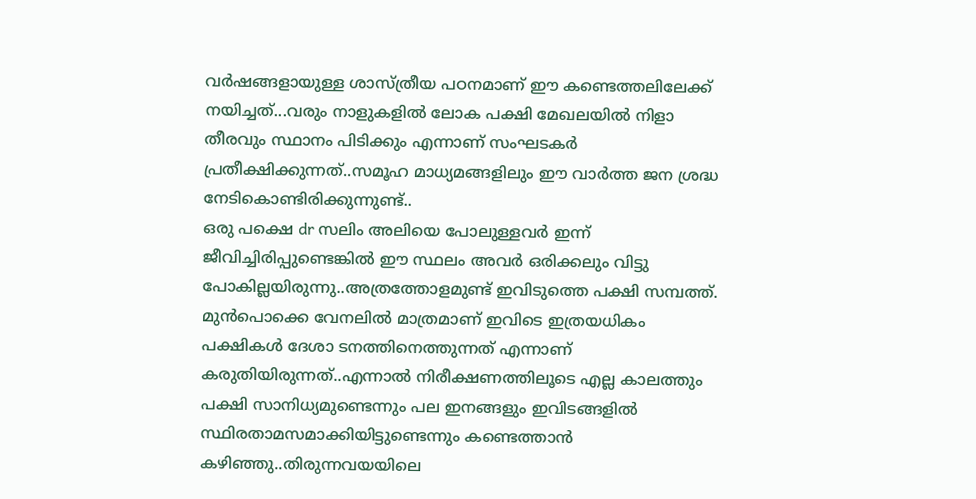വർഷങ്ങളായുള്ള ശാസ്ത്രീയ പഠനമാണ് ഈ കണ്ടെത്തലിലേക്ക് നയിച്ചത്...വരും നാളുകളിൽ ലോക പക്ഷി മേഖലയിൽ നിളാ തീരവും സ്ഥാനം പിടിക്കും എന്നാണ് സംഘടകർ പ്രതീക്ഷിക്കുന്നത്..സമൂഹ മാധ്യമങ്ങളിലും ഈ വാർത്ത ജന ശ്രദ്ധ നേടികൊണ്ടിരിക്കുന്നുണ്ട്..
ഒരു പക്ഷെ dr സലിം അലിയെ പോലുള്ളവർ ഇന്ന് ജീവിച്ചിരിപ്പുണ്ടെങ്കിൽ ഈ സ്ഥലം അവർ ഒരിക്കലും വിട്ടു പോകില്ലയിരുന്നു..അത്രത്തോളമുണ്ട് ഇവിടുത്തെ പക്ഷി സമ്പത്ത്.
മുൻപൊക്കെ വേനലിൽ മാത്രമാണ് ഇവിടെ ഇത്രയധികം പക്ഷികൾ ദേശാ ടനത്തിനെത്തുന്നത് എന്നാണ് കരുതിയിരുന്നത്..എന്നാൽ നിരീക്ഷണത്തിലൂടെ എല്ല കാലത്തും പക്ഷി സാനിധ്യമുണ്ടെന്നും പല ഇനങ്ങളും ഇവിടങ്ങളിൽ സ്ഥിരതാമസമാക്കിയിട്ടുണ്ടെന്നും കണ്ടെത്താൻ കഴിഞ്ഞു..തിരുന്നവയയിലെ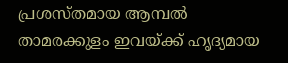പ്രശസ്തമായ ആമ്പൽ താമരക്കുളം ഇവയ്ക്ക് ഹൃദ്യമായ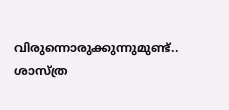വിരുന്നൊരുക്കുന്നുമുണ്ട്..
ശാസ്ത്ര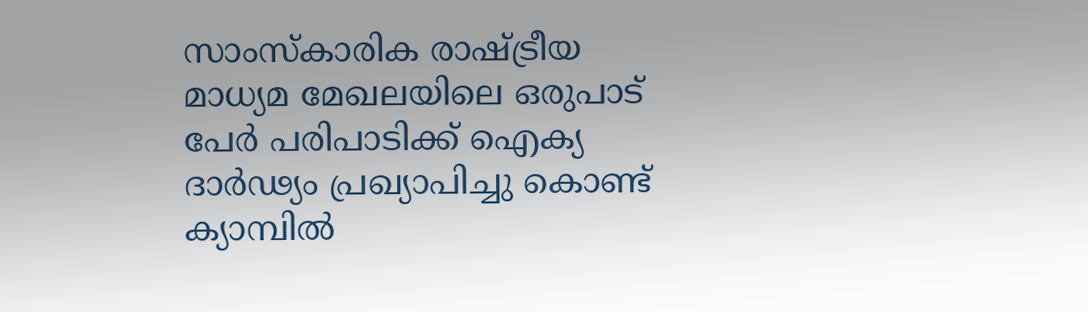സാംസ്‌കാരിക രാഷ്ട്രീയ മാധ്യമ മേഖലയിലെ ഒരുപാട് പേർ പരിപാടിക്ക് ഐക്യ ദാർഢ്യം പ്രഖ്യാപിച്ചു കൊണ്ട് ക്യാമ്പിൽ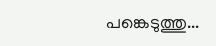പങ്കെടുത്തു...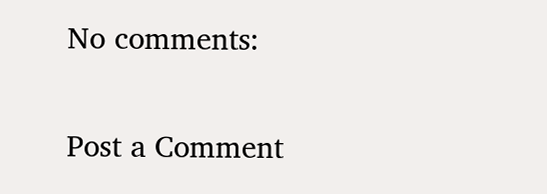No comments:

Post a Comment